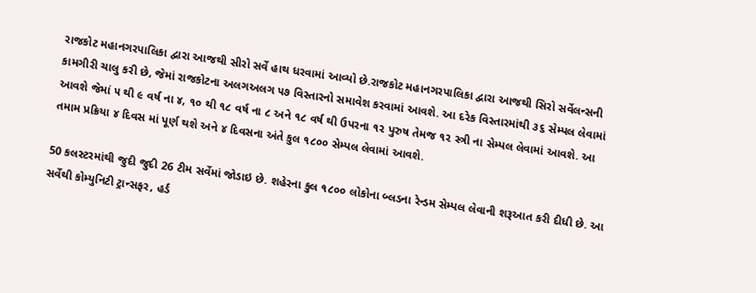રાજકોટ મહાનગરપાલિકા દ્વારા આજથી સીરો સર્વે હાથ ધરવામાં આવ્યો છે.રાજકોટ મહાનગરપાલિકા દ્વારા આજથી સિરો સર્વેલન્સની કામગીરી ચાલુ કરી છે, જેમાં રાજકોટના અલગઅલગ ૫૭ વિસ્તારનો સમાવેશ કરવામાં આવશે. આ દરેક વિસ્તારમાંથી ૩૬ સેમ્પલ લેવામાં આવશે જેમાં ૫ થી ૯ વર્ષ ના ૪, ૧૦ થી ૧૮ વર્ષ ના ૮ અને ૧૮ વર્ષ થી ઉપરના ૧૨ પુરુષ તેમજ ૧૨ સ્ત્રી ના સેમ્પલ લેવામાં આવશે. આ તમામ પ્રક્રિયા ૪ દિવસ માં પૂર્ણ થશે અને ૪ દિવસના અંતે કુલ ૧૮૦૦ સેમ્પલ લેવામાં આવશે.

50 કલસ્ટરમાંથી જુદી જુદી 26 ટીમ સર્વેમાં જોડાઇ છે. શહેરના કુલ ૧૮૦૦ લોકોના બ્લડના રેન્ડમ સેમ્પલ લેવાની શરૂઆત કરી દીધી છે. આ સર્વેથી કોમ્યુનિટી ટ્રાન્સફર, હર્ડ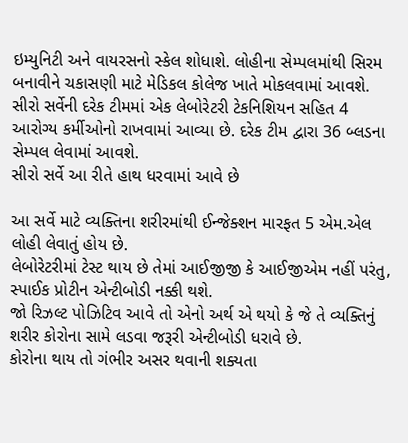ઇમ્યુનિટી અને વાયરસનો સ્કેલ શોધાશે. લોહીના સેમ્પલમાંથી સિરમ બનાવીને ચકાસણી માટે મેડિકલ કોલેજ ખાતે મોકલવામાં આવશે. સીરો સર્વેની દરેક ટીમમાં એક લેબોરેટરી ટેકનિશિયન સહિત 4 આરોગ્ય કર્મીઓનો રાખવામાં આવ્યા છે. દરેક ટીમ દ્વારા 36 બ્લડના સેમ્પલ લેવામાં આવશે.
સીરો સર્વે આ રીતે હાથ ધરવામાં આવે છે

આ સર્વે માટે વ્યક્તિના શરીરમાંથી ઈન્જેક્શન મારફત 5 એમ.એલ લોહી લેવાતું હોય છે.
લેબોરેટરીમાં ટેસ્ટ થાય છે તેમાં આઈજીજી કે આઈજીએમ નહીં પરંતુ, સ્પાઈક પ્રોટીન એન્ટીબોડી નક્કી થશે.
જો રિઝલ્ટ પોઝિટિવ આવે તો એનો અર્થ એ થયો કે જે તે વ્યક્તિનું શરીર કોરોના સામે લડવા જરૂરી એન્ટીબોડી ધરાવે છે.
કોરોના થાય તો ગંભીર અસર થવાની શક્યતા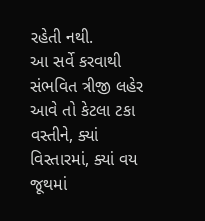રહેતી નથી.
આ સર્વે કરવાથી સંભવિત ત્રીજી લહેર આવે તો કેટલા ટકા વસ્તીને, ક્યાં વિસ્તારમાં, ક્યાં વય જૂથમાં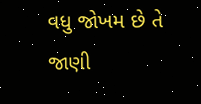વધુ જોખમ છે તે જાણી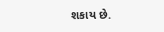શકાય છે.